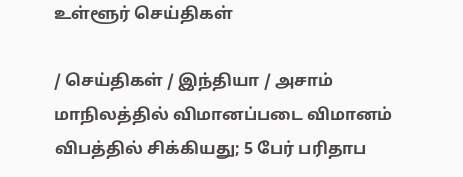உள்ளூர் செய்திகள்

/ செய்திகள் / இந்தியா / அசாம் மாநிலத்தில் விமானப்படை விமானம் விபத்தில் சிக்கியது; 5 பேர் பரிதாப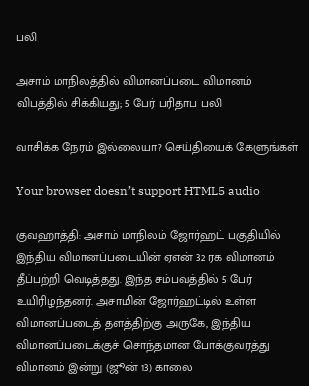பலி

அசாம் மாநிலத்தில் விமானப்படை விமானம் விபத்தில் சிக்கியது; 5 பேர் பரிதாப பலி

வாசிக்க நேரம் இல்லையா? செய்தியைக் கேளுங்கள்

Your browser doesn’t support HTML5 audio

குவஹாத்தி: அசாம் மாநிலம் ஜோர்ஹட் பகுதியில் இந்திய விமானப்படையின் ஏஎன் 32 ரக விமானம் தீப்பற்றி வெடித்தது. இந்த சம்பவத்தில் 5 பேர் உயிரிழந்தனர். அசாமின் ஜோர்ஹட்டில் உள்ள விமானப்படைத் தளத்திற்கு அருகே, இந்திய விமானப்படைக்குச் சொந்தமான போக்குவரத்து விமானம் இன்று (ஜூன் 13) காலை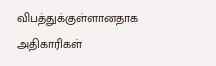விபத்துக்குள்ளானதாக அதிகாரிகள்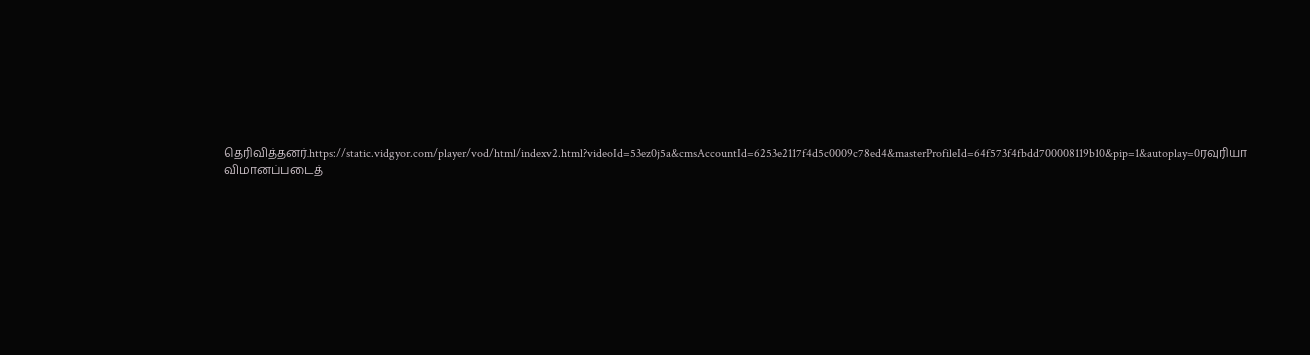தெரிவித்தனர்.https://static.vidgyor.com/player/vod/html/indexv2.html?videoId=53ez0j5a&cmsAccountId=6253e2117f4d5c0009c78ed4&masterProfileId=64f573f4fbdd700008119b10&pip=1&autoplay=0ரவுரியா விமானப்படைத்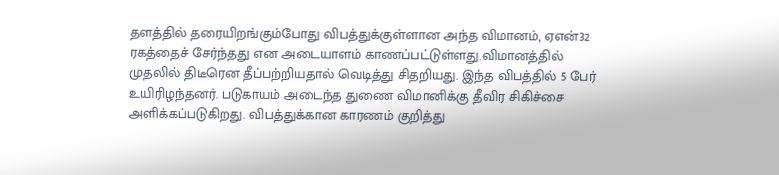தளத்தில் தரையிறங்கும்போது விபத்துக்குள்ளான அந்த விமானம், ஏஎன்32 ரகத்தைச் சேர்ந்தது என அடையாளம் காணப்பட்டுள்ளது.விமானத்தில் முதலில் திடீரென தீப்பற்றியதால் வெடித்து சிதறியது. இந்த விபத்தில் 5 பேர் உயிரிழந்தனர். படுகாயம் அடைந்த துணை விமானிக்கு தீவிர சிகிச்சை அளிக்கப்படுகிறது. விபத்துக்கான காரணம் குறித்து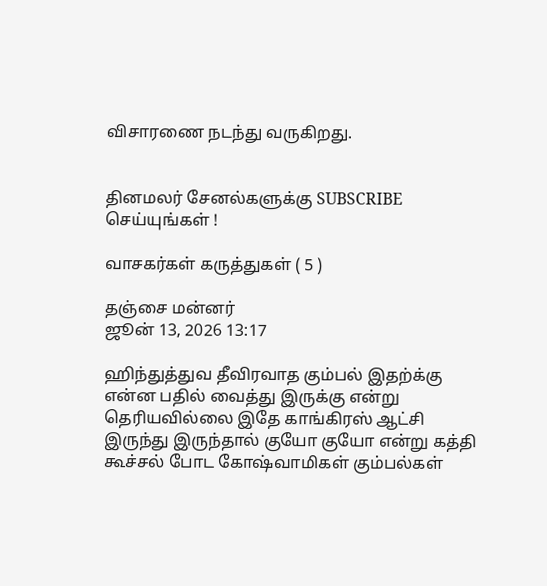விசாரணை நடந்து வருகிறது.


தினமலர் சேனல்களுக்கு SUBSCRIBE செய்யுங்கள் !

வாசகர்கள் கருத்துகள் ( 5 )

தஞ்சை மன்னர்
ஜூன் 13, 2026 13:17

ஹிந்துத்துவ தீவிரவாத கும்பல் இதற்க்கு என்ன பதில் வைத்து இருக்கு என்று தெரியவில்லை இதே காங்கிரஸ் ஆட்சி இருந்து இருந்தால் குயோ குயோ என்று கத்தி கூச்சல் போட கோஷ்வாமிகள் கும்பல்கள்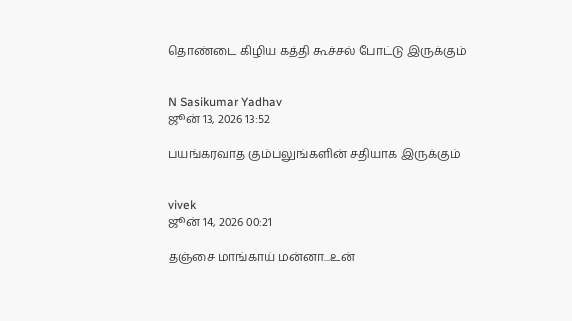தொண்டை கிழிய கத்தி கூச்சல் போட்டு இருக்கும்


N Sasikumar Yadhav
ஜூன் 13, 2026 13:52

பயங்கரவாத கும்பலுங்களின் சதியாக இருக்கும்


vivek
ஜூன் 14, 2026 00:21

தஞ்சை மாங்காய் மன்னா...உன்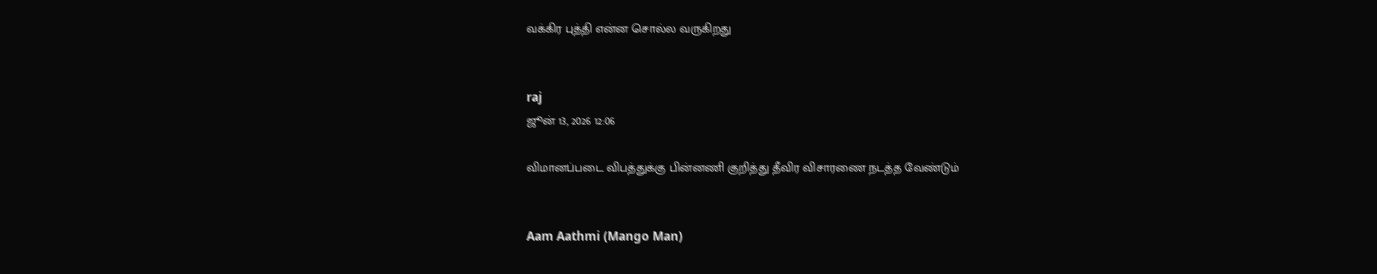வக்கிர புத்தி என்ன சொல்ல வருகிறது


raj
ஜூன் 13, 2026 12:06

விமானப்படை விபத்துக்கு பின்னணி குறித்து தீவிர விசாரணை நடத்த வேண்டும்


Aam Aathmi (Mango Man)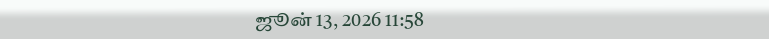ஜூன் 13, 2026 11:58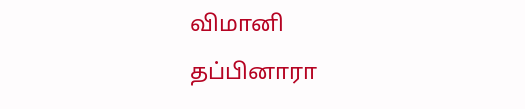விமானி தப்பினாரா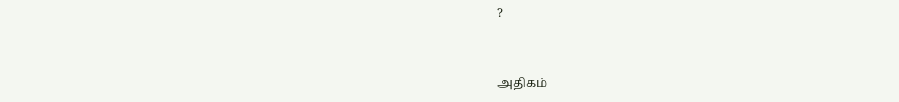?


அதிகம்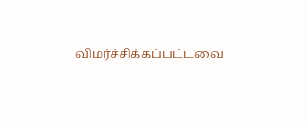விமர்ச்சிக்கப்பட்டவை